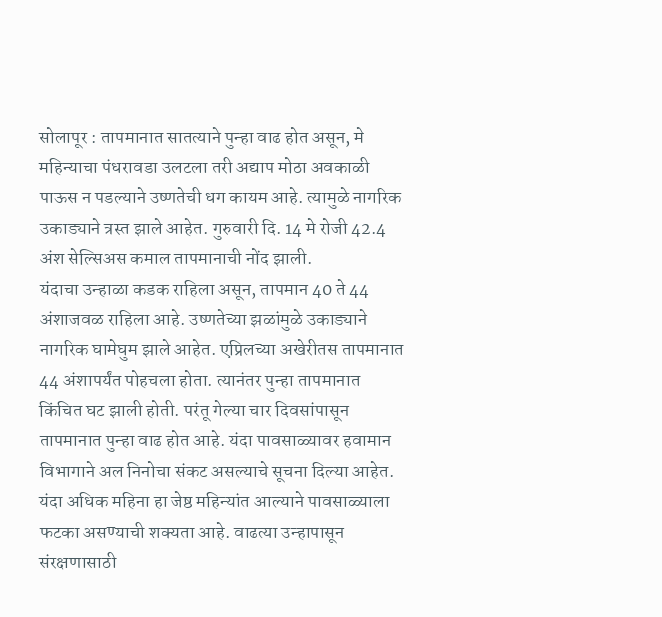सोलापूर : तापमानात सातत्याने पुन्हा वाढ होत असून, मे महिन्याचा पंधरावडा उलटला तरी अद्याप मोठा अवकाळी पाऊस न पडल्याने उष्णतेची धग कायम आहे. त्यामुळे नागरिक उकाड्याने त्रस्त झाले आहेत. गुरुवारी दि. 14 मे रोजी 42.4 अंश सेल्सिअस कमाल तापमानाची नोंद झाली.
यंदाचा उन्हाळा कडक राहिला असून, तापमान 40 ते 44 अंशाजवळ राहिला आहे. उष्णतेच्या झळांमुळे उकाड्याने नागरिक घामेघुम झाले आहेत. एप्रिलच्या अखेरीतस तापमानात 44 अंशापर्यंत पोहचला होता. त्यानंतर पुन्हा तापमानात किंचित घट झाली होती. परंतू गेल्या चार दिवसांपासून तापमानात पुन्हा वाढ होत आहे. यंदा पावसाळ्यावर हवामान विभागाने अल निनोचा संकट असल्याचे सूचना दिल्या आहेत.
यंदा अधिक महिना हा जेष्ठ महिन्यांत आल्याने पावसाळ्याला फटका असण्याची शक्यता आहे. वाढत्या उन्हापासून संरक्षणासाठी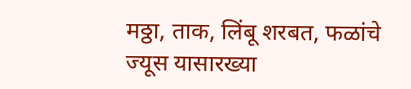मठ्ठा, ताक, लिंबू शरबत, फळांचे ज्यूस यासारख्या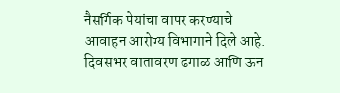नैसर्गिक पेयांचा वापर करण्याचे आवाहन आरोग्य विभागाने दिले आहे. दिवसभर वातावरण ढगाळ आणि ऊन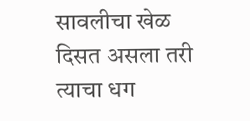सावलीचा खेळ दिसत असला तरी त्याचा धग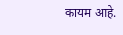कायम आहे.